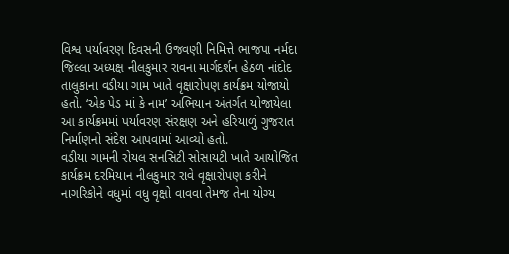વિશ્વ પર્યાવરણ દિવસની ઉજવણી નિમિત્તે ભાજપા નર્મદા જિલ્લા અધ્યક્ષ નીલકુમાર રાવના માર્ગદર્શન હેઠળ નાંદોદ તાલુકાના વડીયા ગામ ખાતે વૃક્ષારોપણ કાર્યક્રમ યોજાયો હતો. ‘એક પેડ માં કે નામ’ અભિયાન અંતર્ગત યોજાયેલા આ કાર્યક્રમમાં પર્યાવરણ સંરક્ષણ અને હરિયાળું ગુજરાત નિર્માણનો સંદેશ આપવામાં આવ્યો હતો.
વડીયા ગામની રોયલ સનસિટી સોસાયટી ખાતે આયોજિત કાર્યક્રમ દરમિયાન નીલકુમાર રાવે વૃક્ષારોપણ કરીને નાગરિકોને વધુમાં વધુ વૃક્ષો વાવવા તેમજ તેના યોગ્ય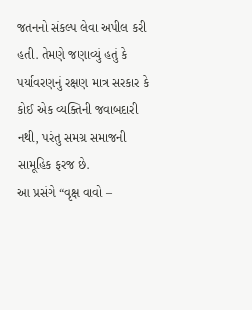જતનનો સંકલ્પ લેવા અપીલ કરી હતી. તેમણે જણાવ્યું હતું કે પર્યાવરણનું રક્ષણ માત્ર સરકાર કે કોઈ એક વ્યક્તિની જવાબદારી નથી, પરંતુ સમગ્ર સમાજની સામૂહિક ફરજ છે.
આ પ્રસંગે “વૃક્ષ વાવો –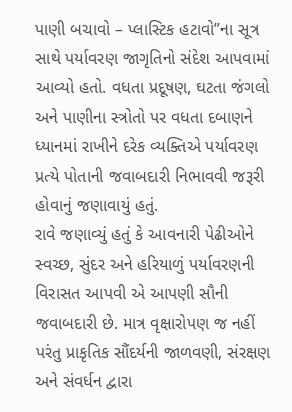પાણી બચાવો – પ્લાસ્ટિક હટાવો”ના સૂત્ર સાથે પર્યાવરણ જાગૃતિનો સંદેશ આપવામાં આવ્યો હતો. વધતા પ્રદૂષણ, ઘટતા જંગલો અને પાણીના સ્ત્રોતો પર વધતા દબાણને ધ્યાનમાં રાખીને દરેક વ્યક્તિએ પર્યાવરણ પ્રત્યે પોતાની જવાબદારી નિભાવવી જરૂરી હોવાનું જણાવાયું હતું.
રાવે જણાવ્યું હતું કે આવનારી પેઢીઓને સ્વચ્છ, સુંદર અને હરિયાળું પર્યાવરણની વિરાસત આપવી એ આપણી સૌની જવાબદારી છે. માત્ર વૃક્ષારોપણ જ નહીં પરંતુ પ્રાકૃતિક સૌંદર્યની જાળવણી, સંરક્ષણ અને સંવર્ધન દ્વારા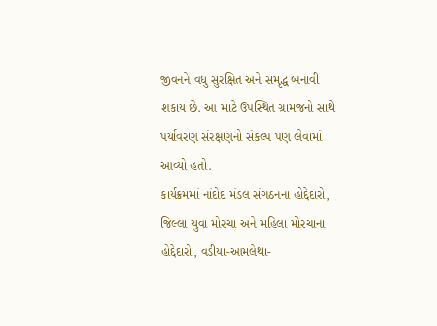જીવનને વધુ સુરક્ષિત અને સમૃદ્ધ બનાવી શકાય છે. આ માટે ઉપસ્થિત ગ્રામજનો સાથે પર્યાવરણ સંરક્ષણનો સંકલ્પ પણ લેવામાં આવ્યો હતો.
કાર્યક્રમમાં નાંદોદ મંડલ સંગઠનના હોદ્દેદારો, જિલ્લા યુવા મોરચા અને મહિલા મોરચાના હોદ્દેદારો, વડીયા-આમલેથા-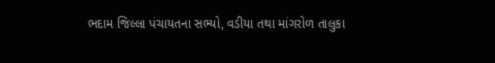ભદામ જિલ્લા પંચાયતના સભ્યો, વડીયા તથા માંગરોળ તાલુકા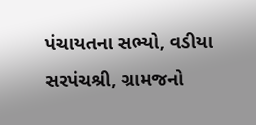પંચાયતના સભ્યો, વડીયા સરપંચશ્રી, ગ્રામજનો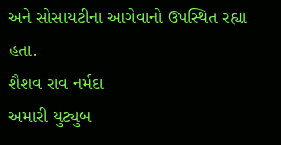અને સોસાયટીના આગેવાનો ઉપસ્થિત રહ્યા હતા.
શૈશવ રાવ નર્મદા
અમારી યુટ્યુબ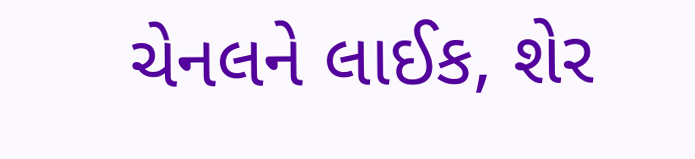ચેનલને લાઈક, શેર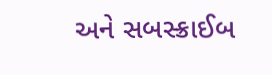અને સબસ્ક્રાઈબ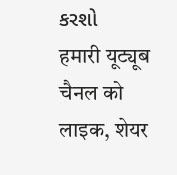કરશો
हमारी यूट्यूब चैनल को लाइक, शेयर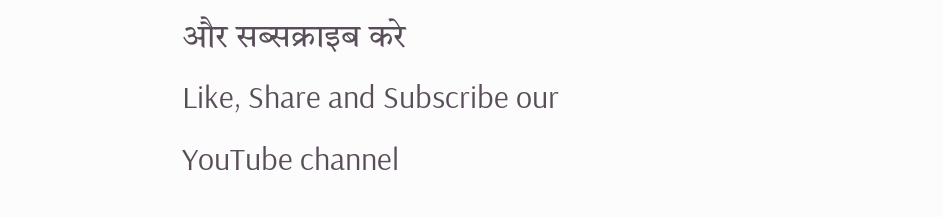और सब्सक्राइब करे
Like, Share and Subscribe our YouTube channel